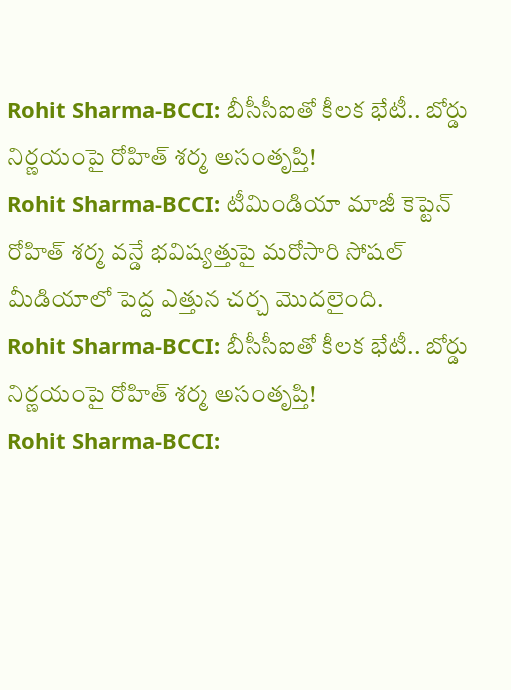Rohit Sharma-BCCI: బీసీసీఐతో కీలక భేటీ.. బోర్డు నిర్ణయంపై రోహిత్ శర్మ అసంతృప్తి!
Rohit Sharma-BCCI: టీమిండియా మాజీ కెప్టెన్ రోహిత్ శర్మ వన్డే భవిష్యత్తుపై మరోసారి సోషల్ మీడియాలో పెద్ద ఎత్తున చర్చ మొదలైంది.
Rohit Sharma-BCCI: బీసీసీఐతో కీలక భేటీ.. బోర్డు నిర్ణయంపై రోహిత్ శర్మ అసంతృప్తి!
Rohit Sharma-BCCI: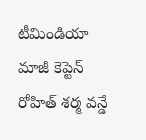టీమిండియా మాజీ కెప్టెన్ రోహిత్ శర్మ వన్డే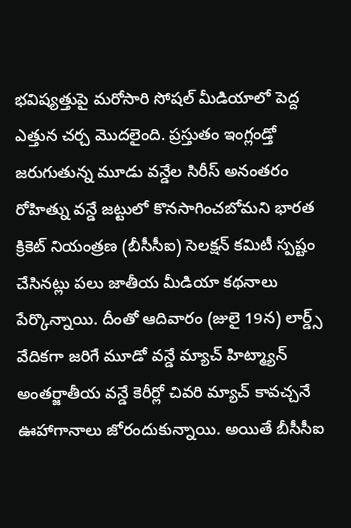భవిష్యత్తుపై మరోసారి సోషల్ మీడియాలో పెద్ద ఎత్తున చర్చ మొదలైంది. ప్రస్తుతం ఇంగ్లండ్తో జరుగుతున్న మూడు వన్డేల సిరీస్ అనంతరం రోహిత్ను వన్డే జట్టులో కొనసాగించబోమని భారత క్రికెట్ నియంత్రణ (బీసీసీఐ) సెలక్షన్ కమిటీ స్పష్టం చేసినట్లు పలు జాతీయ మీడియా కథనాలు పేర్కొన్నాయి. దీంతో ఆదివారం (జులై 19న) లార్డ్స్ వేదికగా జరిగే మూడో వన్డే మ్యాచ్ హిట్మ్యాన్ అంతర్జాతీయ వన్డే కెరీర్లో చివరి మ్యాచ్ కావచ్చనే ఊహాగానాలు జోరందుకున్నాయి. అయితే బీసీసీఐ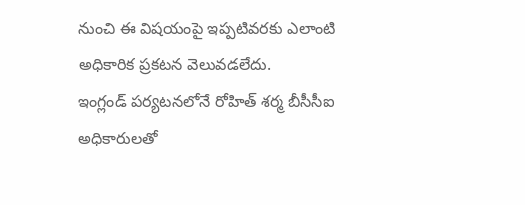నుంచి ఈ విషయంపై ఇప్పటివరకు ఎలాంటి అధికారిక ప్రకటన వెలువడలేదు.
ఇంగ్లండ్ పర్యటనలోనే రోహిత్ శర్మ బీసీసీఐ అధికారులతో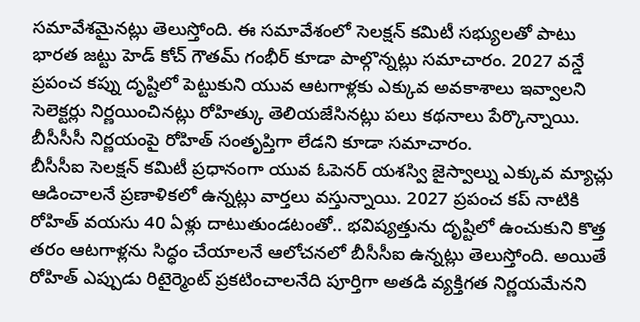సమావేశమైనట్లు తెలుస్తోంది. ఈ సమావేశంలో సెలక్షన్ కమిటీ సభ్యులతో పాటు భారత జట్టు హెడ్ కోచ్ గౌతమ్ గంభీర్ కూడా పాల్గొన్నట్లు సమాచారం. 2027 వన్డే ప్రపంచ కప్ను దృష్టిలో పెట్టుకుని యువ ఆటగాళ్లకు ఎక్కువ అవకాశాలు ఇవ్వాలని సెలెక్టర్లు నిర్ణయించినట్లు రోహిత్కు తెలియజేసినట్లు పలు కథనాలు పేర్కొన్నాయి. బీసీసీసీ నిర్ణయంపై రోహిత్ సంతృప్తిగా లేడని కూడా సమాచారం.
బీసీసీఐ సెలక్షన్ కమిటీ ప్రధానంగా యువ ఓపెనర్ యశస్వి జైస్వాల్ను ఎక్కువ మ్యాచ్లు ఆడించాలనే ప్రణాళికలో ఉన్నట్లు వార్తలు వస్తున్నాయి. 2027 ప్రపంచ కప్ నాటికి రోహిత్ వయసు 40 ఏళ్లు దాటుతుండటంతో.. భవిష్యత్తును దృష్టిలో ఉంచుకుని కొత్త తరం ఆటగాళ్లను సిద్ధం చేయాలనే ఆలోచనలో బీసీసీఐ ఉన్నట్లు తెలుస్తోంది. అయితే రోహిత్ ఎప్పుడు రిటైర్మెంట్ ప్రకటించాలనేది పూర్తిగా అతడి వ్యక్తిగత నిర్ణయమేనని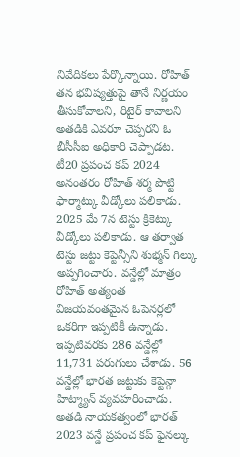నివేదికలు పేర్కొన్నాయి. రోహిత్ తన భవిష్యత్తుపై తానే నిర్ణయం తీసుకోవాలని, రిటైర్ కావాలని అతడికి ఎవరూ చెప్పరని ఓ బీసీసీఐ అధికారి చెప్పాడట.
టీ20 ప్రపంచ కప్ 2024 అనంతరం రోహిత్ శర్మ పొట్టి ఫార్మాట్కు వీడ్కోలు పలికాడు. 2025 మే 7న టెస్టు క్రికెట్కు వీడ్కోలు పలికాడు. ఆ తర్వాత టెస్టు జట్టు కెప్టెన్సీని శుభ్మన్ గిల్కు అప్పగించారు. వన్డేల్లో మాత్రం రోహిత్ అత్యంత విజయవంతమైన ఓపెనర్లలో ఒకరిగా ఇప్పటికీ ఉన్నాడు. ఇప్పటివరకు 286 వన్డేల్లో 11,731 పరుగులు చేశాడు. 56 వన్డేల్లో భారత జట్టుకు కెప్టెన్గా హిట్మ్యాన్ వ్యవహరించాడు. అతడి నాయకత్వంలో భారత్ 2023 వన్డే ప్రపంచ కప్ ఫైనల్కు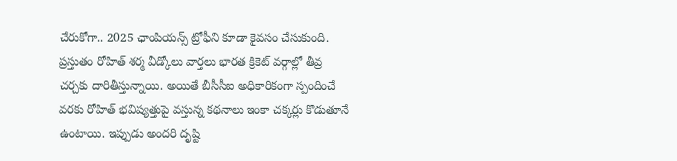చేరుకోగా.. 2025 ఛాంపియన్స్ ట్రోఫీని కూడా కైవసం చేసుకుంది.
ప్రస్తుతం రోహిత్ శర్మ వీడ్కోలు వార్తలు భారత క్రికెట్ వర్గాల్లో తీవ్ర చర్చకు దారితీస్తున్నాయి. అయితే బీసీసీఐ అధికారికంగా స్పందించే వరకు రోహిత్ భవిష్యత్తుపై వస్తున్న కథనాలు ఇంకా చక్కర్లు కొడుతూనే ఉంటాయి. ఇప్పుడు అందరి దృష్టి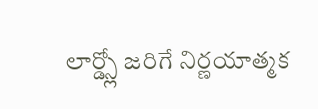లార్డ్స్లో జరిగే నిర్ణయాత్మక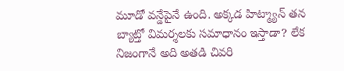మూడో వన్డేపైనే ఉంది. అక్కడ హిట్మ్యాన్ తన బ్యాట్తో విమర్శలకు సమాధానం ఇస్తాడా? లేక నిజంగానే అది అతడి చివరి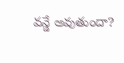వన్డే అవుతుందా?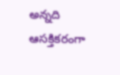అన్నది ఆసక్తికరంగా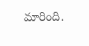మారింది.